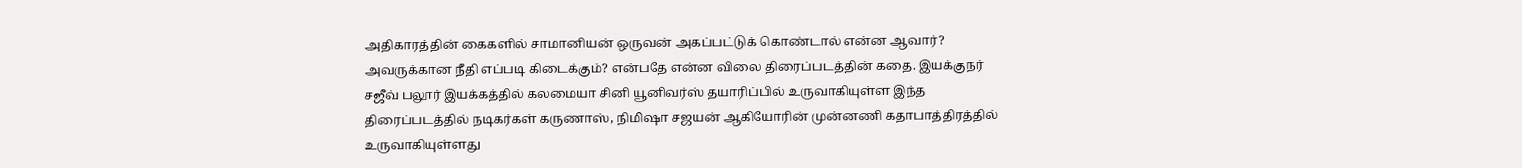அதிகாரத்தின் கைகளில் சாமானியன் ஒருவன் அகப்பட்டுக் கொண்டால் என்ன ஆவார்? அவருக்கான நீதி எப்படி கிடைக்கும்? என்பதே என்ன விலை திரைப்படத்தின் கதை. இயக்குநர் சஜீவ் பலூர் இயக்கத்தில் கலமையா சினி யூனிவர்ஸ் தயாரிப்பில் உருவாகியுள்ள இந்த திரைப்படத்தில் நடிகர்கள் கருணாஸ், நிமிஷா சஜயன் ஆகியோரின் முன்னணி கதாபாத்திரத்தில் உருவாகியுள்ளது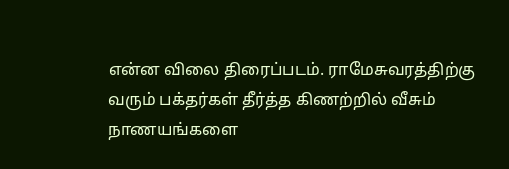என்ன விலை திரைப்படம். ராமேசுவரத்திற்கு வரும் பக்தர்கள் தீர்த்த கிணற்றில் வீசும் நாணயங்களை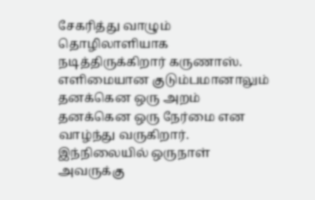சேகரித்து வாழும் தொழிலாளியாக நடித்திருக்கிறார் கருணாஸ். எளிமையான குடும்பமானாலும் தனக்கென ஒரு அறம் தனக்கென ஒரு நேர்மை என வாழ்ந்து வருகிறார். இந்நிலையில் ஒருநாள் அவருக்கு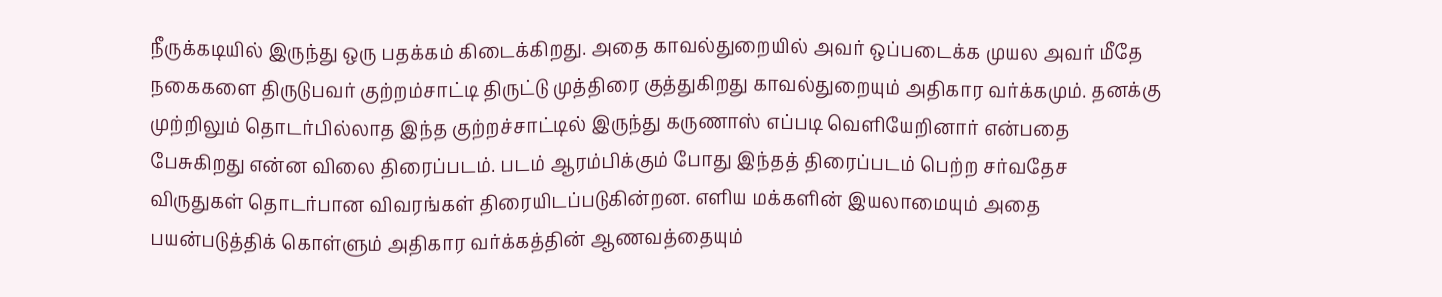நீருக்கடியில் இருந்து ஒரு பதக்கம் கிடைக்கிறது. அதை காவல்துறையில் அவர் ஒப்படைக்க முயல அவர் மீதே நகைகளை திருடுபவர் குற்றம்சாட்டி திருட்டு முத்திரை குத்துகிறது காவல்துறையும் அதிகார வர்க்கமும். தனக்கு முற்றிலும் தொடர்பில்லாத இந்த குற்றச்சாட்டில் இருந்து கருணாஸ் எப்படி வெளியேறினார் என்பதை பேசுகிறது என்ன விலை திரைப்படம். படம் ஆரம்பிக்கும் போது இந்தத் திரைப்படம் பெற்ற சர்வதேச விருதுகள் தொடர்பான விவரங்கள் திரையிடப்படுகின்றன. எளிய மக்களின் இயலாமையும் அதை பயன்படுத்திக் கொள்ளும் அதிகார வர்க்கத்தின் ஆணவத்தையும்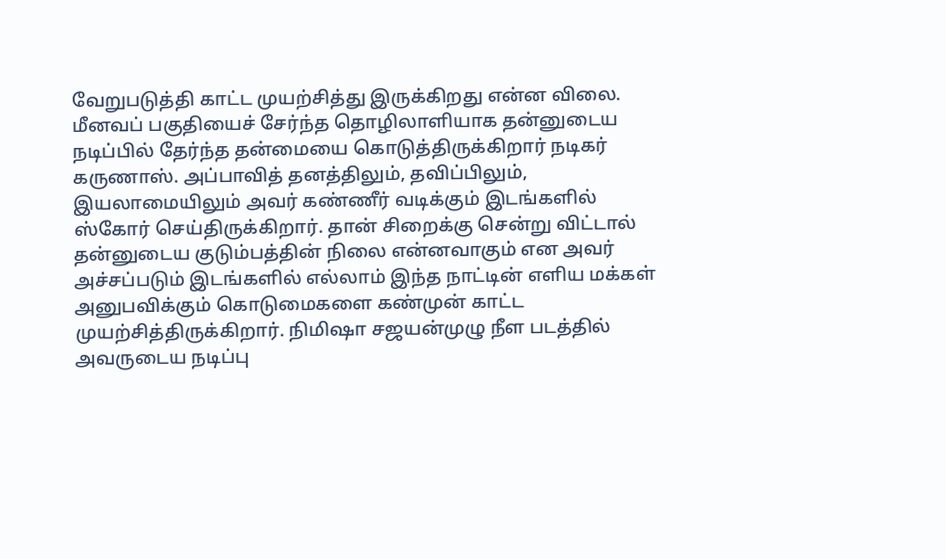வேறுபடுத்தி காட்ட முயற்சித்து இருக்கிறது என்ன விலை. மீனவப் பகுதியைச் சேர்ந்த தொழிலாளியாக தன்னுடைய நடிப்பில் தேர்ந்த தன்மையை கொடுத்திருக்கிறார் நடிகர் கருணாஸ். அப்பாவித் தனத்திலும், தவிப்பிலும், இயலாமையிலும் அவர் கண்ணீர் வடிக்கும் இடங்களில் ஸ்கோர் செய்திருக்கிறார். தான் சிறைக்கு சென்று விட்டால் தன்னுடைய குடும்பத்தின் நிலை என்னவாகும் என அவர் அச்சப்படும் இடங்களில் எல்லாம் இந்த நாட்டின் எளிய மக்கள் அனுபவிக்கும் கொடுமைகளை கண்முன் காட்ட முயற்சித்திருக்கிறார். நிமிஷா சஜயன்முழு நீள படத்தில் அவருடைய நடிப்பு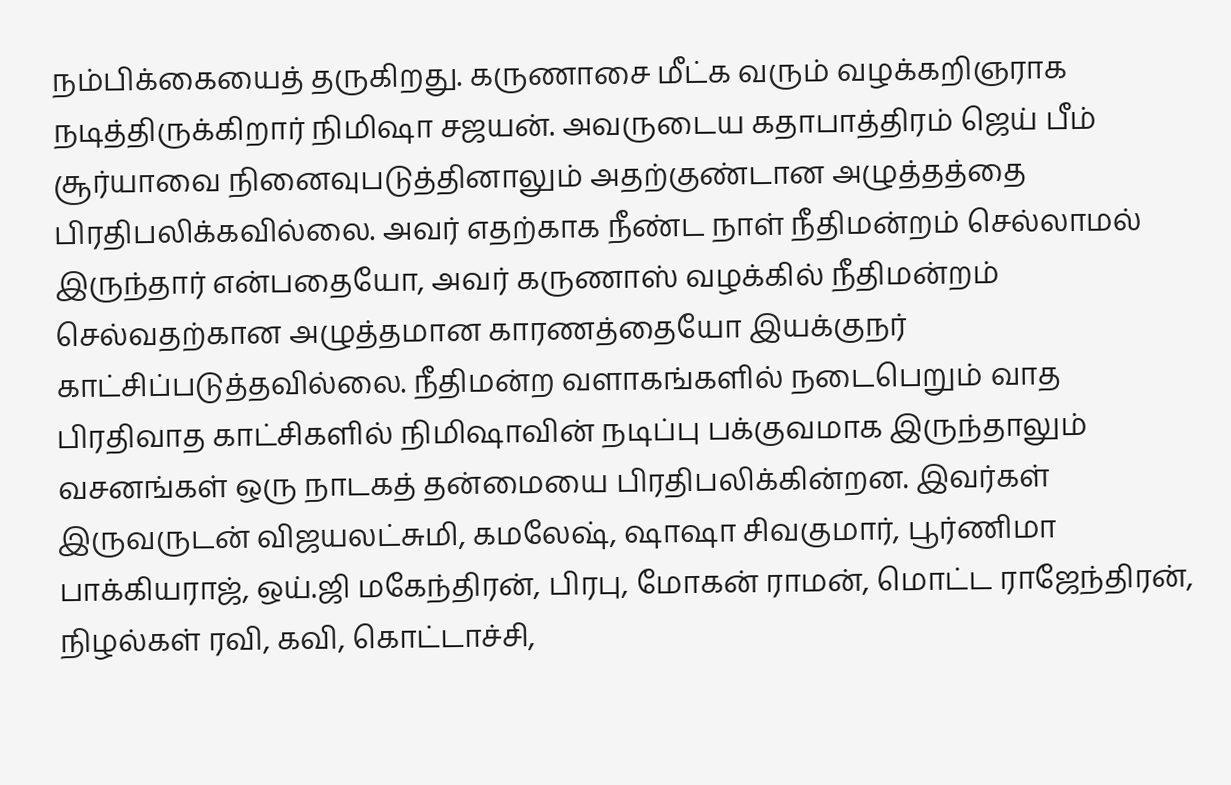நம்பிக்கையைத் தருகிறது. கருணாசை மீட்க வரும் வழக்கறிஞராக நடித்திருக்கிறார் நிமிஷா சஜயன். அவருடைய கதாபாத்திரம் ஜெய் பீம் சூர்யாவை நினைவுபடுத்தினாலும் அதற்குண்டான அழுத்தத்தை பிரதிபலிக்கவில்லை. அவர் எதற்காக நீண்ட நாள் நீதிமன்றம் செல்லாமல் இருந்தார் என்பதையோ, அவர் கருணாஸ் வழக்கில் நீதிமன்றம் செல்வதற்கான அழுத்தமான காரணத்தையோ இயக்குநர் காட்சிப்படுத்தவில்லை. நீதிமன்ற வளாகங்களில் நடைபெறும் வாத பிரதிவாத காட்சிகளில் நிமிஷாவின் நடிப்பு பக்குவமாக இருந்தாலும் வசனங்கள் ஒரு நாடகத் தன்மையை பிரதிபலிக்கின்றன. இவர்கள் இருவருடன் விஜயலட்சுமி, கமலேஷ், ஷாஷா சிவகுமார், பூர்ணிமா பாக்கியராஜ், ஒய்.ஜி மகேந்திரன், பிரபு, மோகன் ராமன், மொட்ட ராஜேந்திரன், நிழல்கள் ரவி, கவி, கொட்டாச்சி,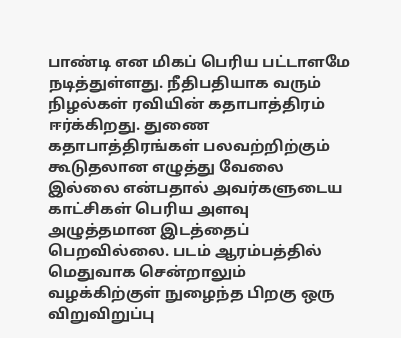பாண்டி என மிகப் பெரிய பட்டாளமே நடித்துள்ளது. நீதிபதியாக வரும் நிழல்கள் ரவியின் கதாபாத்திரம் ஈர்க்கிறது. துணை கதாபாத்திரங்கள் பலவற்றிற்கும் கூடுதலான எழுத்து வேலை இல்லை என்பதால் அவர்களுடைய காட்சிகள் பெரிய அளவு அழுத்தமான இடத்தைப் பெறவில்லை. படம் ஆரம்பத்தில் மெதுவாக சென்றாலும் வழக்கிற்குள் நுழைந்த பிறகு ஒரு விறுவிறுப்பு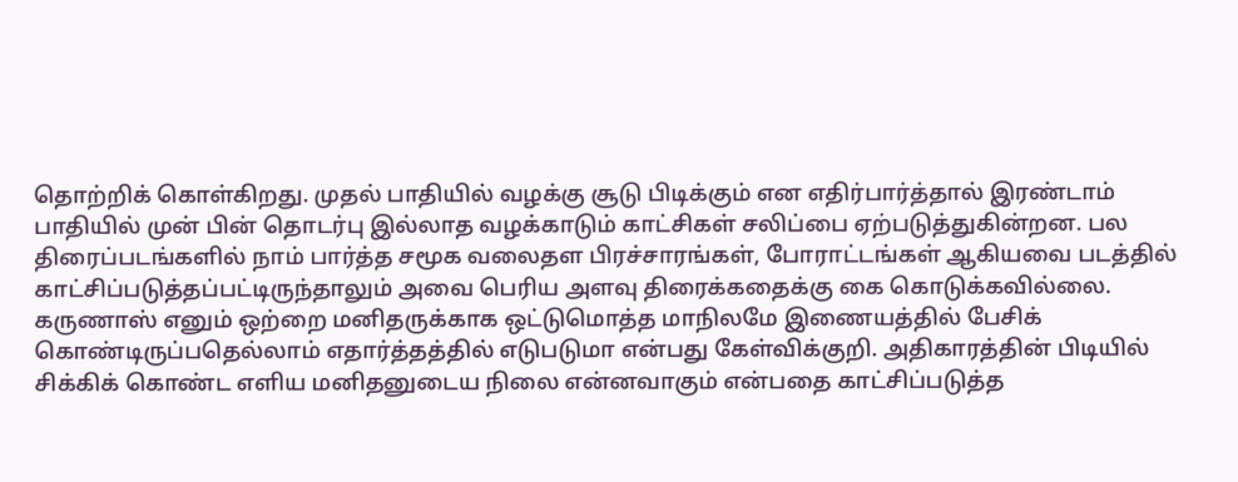தொற்றிக் கொள்கிறது. முதல் பாதியில் வழக்கு சூடு பிடிக்கும் என எதிர்பார்த்தால் இரண்டாம் பாதியில் முன் பின் தொடர்பு இல்லாத வழக்காடும் காட்சிகள் சலிப்பை ஏற்படுத்துகின்றன. பல திரைப்படங்களில் நாம் பார்த்த சமூக வலைதள பிரச்சாரங்கள், போராட்டங்கள் ஆகியவை படத்தில் காட்சிப்படுத்தப்பட்டிருந்தாலும் அவை பெரிய அளவு திரைக்கதைக்கு கை கொடுக்கவில்லை. கருணாஸ் எனும் ஒற்றை மனிதருக்காக ஒட்டுமொத்த மாநிலமே இணையத்தில் பேசிக் கொண்டிருப்பதெல்லாம் எதார்த்தத்தில் எடுபடுமா என்பது கேள்விக்குறி. அதிகாரத்தின் பிடியில் சிக்கிக் கொண்ட எளிய மனிதனுடைய நிலை என்னவாகும் என்பதை காட்சிப்படுத்த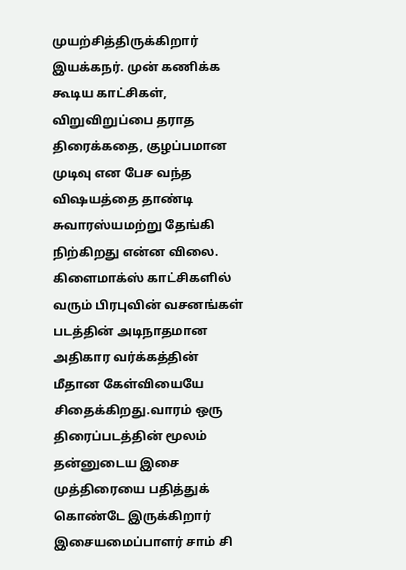முயற்சித்திருக்கிறார் இயக்கநர். முன் கணிக்க கூடிய காட்சிகள், விறுவிறுப்பை தராத திரைக்கதை, குழப்பமான முடிவு என பேச வந்த விஷயத்தை தாண்டி சுவாரஸ்யமற்று தேங்கி நிற்கிறது என்ன விலை. கிளைமாக்ஸ் காட்சிகளில் வரும் பிரபுவின் வசனங்கள் படத்தின் அடிநாதமான அதிகார வர்க்கத்தின் மீதான கேள்வியையே சிதைக்கிறது.வாரம் ஒரு திரைப்படத்தின் மூலம் தன்னுடைய இசை முத்திரையை பதித்துக் கொண்டே இருக்கிறார் இசையமைப்பாளர் சாம் சி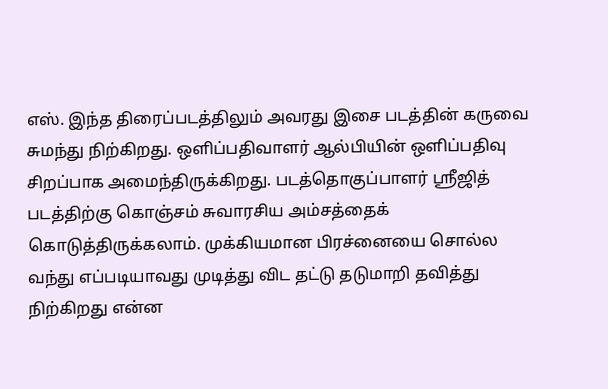எஸ். இந்த திரைப்படத்திலும் அவரது இசை படத்தின் கருவை சுமந்து நிற்கிறது. ஒளிப்பதிவாளர் ஆல்பியின் ஒளிப்பதிவு சிறப்பாக அமைந்திருக்கிறது. படத்தொகுப்பாளர் ஸ்ரீஜித் படத்திற்கு கொஞ்சம் சுவாரசிய அம்சத்தைக் கொடுத்திருக்கலாம். முக்கியமான பிரச்னையை சொல்ல வந்து எப்படியாவது முடித்து விட தட்டு தடுமாறி தவித்து நிற்கிறது என்ன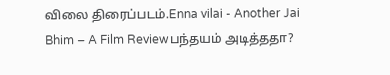விலை திரைப்படம்.Enna vilai - Another Jai Bhim – A Film Reviewபந்தயம் அடித்ததா?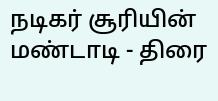நடிகர் சூரியின் மண்டாடி - திரை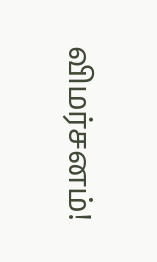விமர்சனம்!